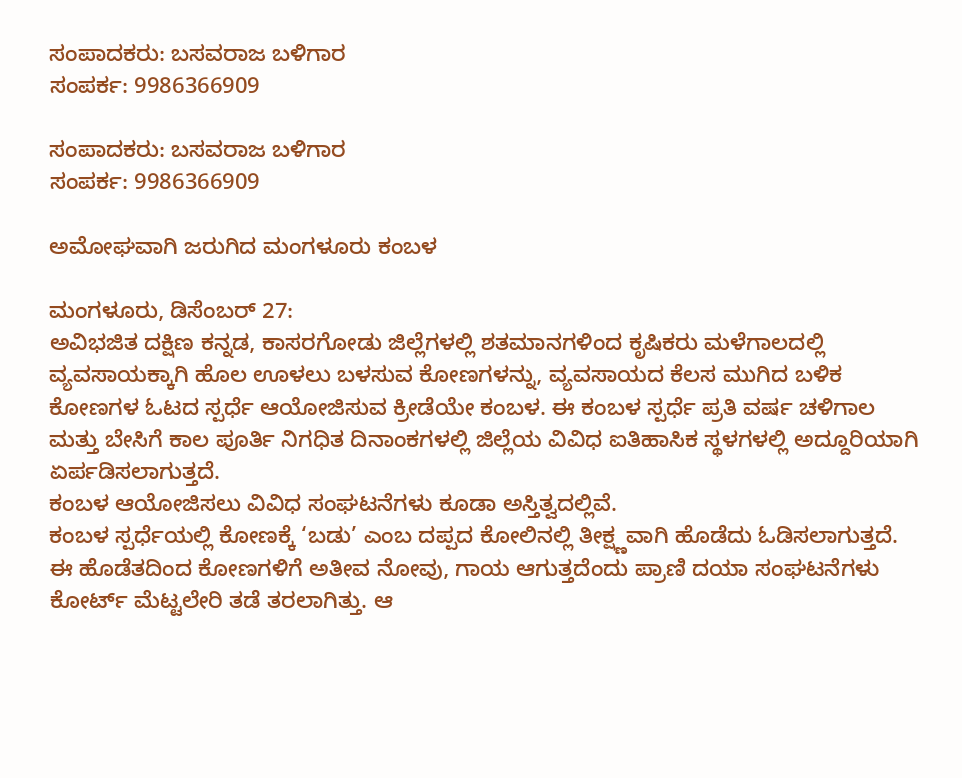ಸಂಪಾದಕರು: ಬಸವರಾಜ ಬಳಿಗಾರ
ಸಂಪರ್ಕ: 9986366909

ಸಂಪಾದಕರು: ಬಸವರಾಜ ಬಳಿಗಾರ
ಸಂಪರ್ಕ: 9986366909

ಅಮೋಘವಾಗಿ ಜರುಗಿದ ಮಂಗಳೂರು ಕಂಬಳ

ಮಂಗಳೂರು, ಡಿಸೆಂಬರ್ 27:
ಅವಿಭಜಿತ ದಕ್ಷಿಣ ಕನ್ನಡ, ಕಾಸರಗೋಡು ಜಿಲ್ಲೆಗಳಲ್ಲಿ ಶತಮಾನಗಳಿಂದ ಕೃಷಿಕರು ಮಳೆಗಾಲದಲ್ಲಿ ವ್ಯವಸಾಯಕ್ಕಾಗಿ ಹೊಲ ಊಳಲು ಬಳಸುವ ಕೋಣಗಳನ್ನು, ವ್ಯವಸಾಯದ ಕೆಲಸ ಮುಗಿದ ಬಳಿಕ ಕೋಣಗಳ ಓಟದ ಸ್ಪರ್ಧೆ ಆಯೋಜಿಸುವ ಕ್ರೀಡೆಯೇ ಕಂಬಳ. ಈ ಕಂಬಳ ಸ್ಪರ್ಧೆ ಪ್ರತಿ ವರ್ಷ ಚಳಿಗಾಲ ಮತ್ತು ಬೇಸಿಗೆ ಕಾಲ ಪೂರ್ತಿ ನಿಗಧಿತ ದಿನಾಂಕಗಳಲ್ಲಿ ಜಿಲ್ಲೆಯ ವಿವಿಧ ಐತಿಹಾಸಿಕ ಸ್ಥಳಗಳಲ್ಲಿ ಅದ್ದೂರಿಯಾಗಿ ಏರ್ಪಡಿಸಲಾಗುತ್ತದೆ.
ಕಂಬಳ ಆಯೋಜಿಸಲು ವಿವಿಧ ಸಂಘಟನೆಗಳು ಕೂಡಾ ಅಸ್ತಿತ್ವದಲ್ಲಿವೆ.
ಕಂಬಳ ಸ್ಪರ್ಧೆಯಲ್ಲಿ ಕೋಣಕ್ಕೆ ‘ಬಡು’ ಎಂಬ ದಪ್ಪದ ಕೋಲಿನಲ್ಲಿ ತೀಕ್ಷ್ಣವಾಗಿ ಹೊಡೆದು ಓಡಿಸಲಾಗುತ್ತದೆ. ಈ ಹೊಡೆತದಿಂದ ಕೋಣಗಳಿಗೆ ಅತೀವ ನೋವು, ಗಾಯ ಆಗುತ್ತದೆಂದು ಪ್ರಾಣಿ ದಯಾ ಸಂಘಟನೆಗಳು ಕೋರ್ಟ್ ಮೆಟ್ಟಲೇರಿ ತಡೆ ತರಲಾಗಿತ್ತು. ಆ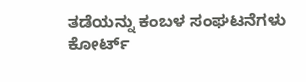ತಡೆಯನ್ನು ಕಂಬಳ ಸಂಘಟನೆಗಳು ಕೋರ್ಟ್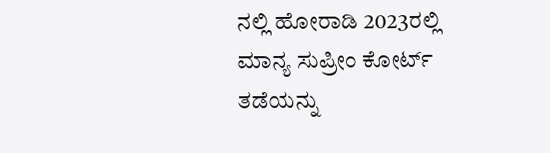ನಲ್ಲಿ ಹೋರಾಡಿ 2023ರಲ್ಲಿ ಮಾನ್ಯ ಸುಪ್ರೀಂ ಕೋರ್ಟ್ ತಡೆಯನ್ನು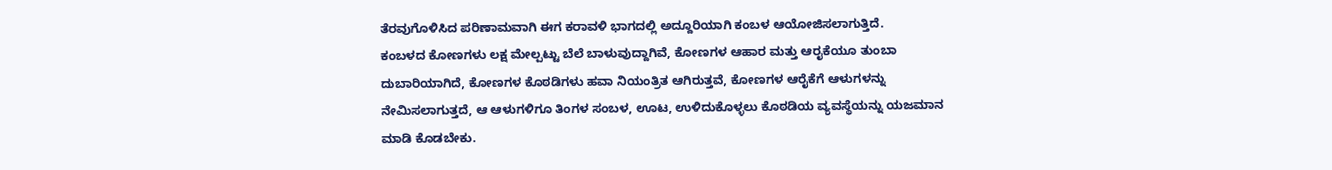ತೆರವುಗೊಳಿಸಿದ ಪರಿಣಾಮವಾಗಿ ಈಗ ಕರಾವಳಿ ಭಾಗದಲ್ಲಿ ಅದ್ದೂರಿಯಾಗಿ ಕಂಬಳ ಆಯೋಜಿಸಲಾಗುತ್ತಿದೆ.
ಕಂಬಳದ ಕೋಣಗಳು ಲಕ್ಷ ಮೇಲ್ಪಟ್ಟು ಬೆಲೆ ಬಾಳುವುದ್ದಾಗಿವೆ, ಕೋಣಗಳ ಆಹಾರ ಮತ್ತು ಆರೖಕೆಯೂ ತುಂಬಾ ದುಬಾರಿಯಾಗಿದೆ, ಕೋಣಗಳ ಕೊಠಡಿಗಳು ಹವಾ ನಿಯಂತ್ರಿತ ಆಗಿರುತ್ತವೆ, ಕೋಣಗಳ ಆರೈಕೆಗೆ ಆಳುಗಳನ್ನು ನೇಮಿಸಲಾಗುತ್ತದೆ, ಆ ಆಳುಗಳಿಗೂ ತಿಂಗಳ ಸಂಬಳ, ಊಟ, ಉಳಿದುಕೊಳ್ಳಲು ಕೊಠಡಿಯ ವ್ಯವಸ್ಥೆಯನ್ನು ಯಜಮಾನ ಮಾಡಿ ಕೊಡಬೇಕು.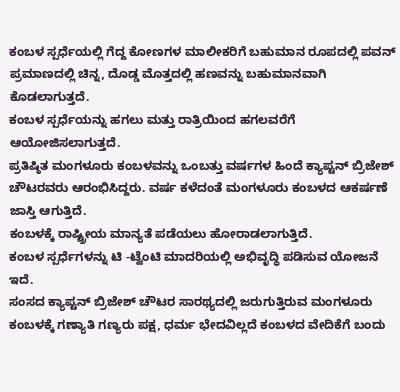ಕಂಬಳ ಸ್ಪರ್ಧೆಯಲ್ಲಿ ಗೆದ್ದ ಕೋಣಗಳ ಮಾಲೀಕರಿಗೆ ಬಹುಮಾನ ರೂಪದಲ್ಲಿ ಪವನ್ ಪ್ರಮಾಣದಲ್ಲಿ ಚಿನ್ನ, ದೊಡ್ಡ ಮೊತ್ತದಲ್ಲಿ ಹಣವನ್ನು ಬಹುಮಾನವಾಗಿ ಕೊಡಲಾಗುತ್ತದೆ.
ಕಂಬಳ ಸ್ಪರ್ಧೆಯನ್ನು ಹಗಲು ಮತ್ತು ರಾತ್ರಿಯಿಂದ ಹಗಲವರೆಗೆ ಆಯೋಜಿಸಲಾಗುತ್ತದೆ.
ಪ್ರತಿಷ್ಠಿತ ಮಂಗಳೂರು ಕಂಬಳವನ್ನು ಒಂಬತ್ತು ವರ್ಷಗಳ ಹಿಂದೆ ಕ್ಯಾಪ್ಟನ್ ಬ್ರಿಜೇಶ್ ಚೌಟರವರು ಆರಂಭಿಸಿದ್ದರು. ವರ್ಷ ಕಳೆದಂತೆ ಮಂಗಳೂರು ಕಂಬಳದ ಆಕರ್ಷಣೆ ಜಾಸ್ತಿ ಆಗುತ್ತಿದೆ.
ಕಂಬಳಕ್ಕೆ ರಾಷ್ಟ್ರೀಯ ಮಾನ್ಯತೆ ಪಡೆಯಲು ಹೋರಾಡಲಾಗುತ್ತಿದೆ.
ಕಂಬಳ ಸ್ಪರ್ಧೆಗಳನ್ನು ಟಿ -ಟ್ವೆಂಟಿ ಮಾದರಿಯಲ್ಲಿ ಅಭಿವೃದ್ಧಿ ಪಡಿಸುವ ಯೋಜನೆ ಇದೆ.
ಸಂಸದ ಕ್ಯಾಪ್ಟನ್ ಬ್ರಿಜೇಶ್ ಚೌಟರ ಸಾರಥ್ಯದಲ್ಲಿ ಜರುಗುತ್ತಿರುವ ಮಂಗಳೂರು ಕಂಬಳಕ್ಕೆ ಗಣ್ಯಾತಿ ಗಣ್ಯರು ಪಕ್ಷ, ಧರ್ಮ ಭೇದವಿಲ್ಲದೆ ಕಂಬಳದ ವೇದಿಕೆಗೆ ಬಂದು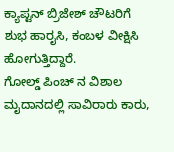ಕ್ಯಾಪ್ಟನ್ ಬ್ರಿಜೇಶ್ ಚೌಟರಿಗೆ ಶುಭ ಹಾರೖಸಿ, ಕಂಬಳ ವೀಕ್ಷಿಸಿ ಹೋಗುತ್ತಿದ್ದಾರೆ.
ಗೋಲ್ಡ್ ಪಿಂಚ್ ನ ವಿಶಾಲ ಮೖದಾನದಲ್ಲಿ ಸಾವಿರಾರು ಕಾರು,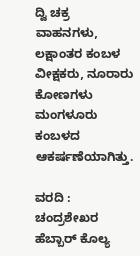ದ್ವಿ ಚಕ್ರ ವಾಹನಗಳು, ಲಕ್ಷಾಂತರ ಕಂಬಳ ವೀಕ್ಷಕರು, ನೂರಾರು ಕೋಣಗಳು ಮಂಗಳೂರು ಕಂಬಳದ ಆಕರ್ಷಣೆಯಾಗಿತ್ತು.

ವರದಿ : ಚಂದ್ರಶೇಖರ ಹೆಬ್ಬಾರ್ ಕೊಲ್ಯ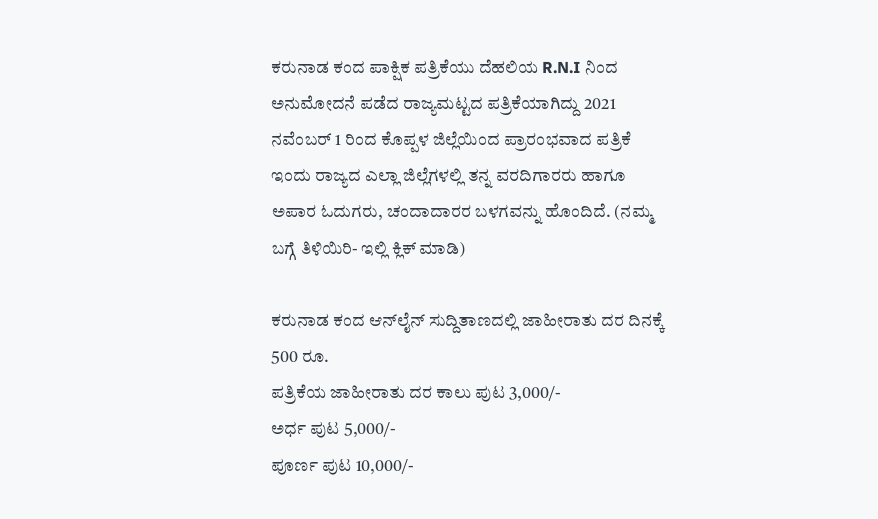ಕರುನಾಡ ಕಂದ ಪಾಕ್ಷಿಕ ಪತ್ರಿಕೆಯು ದೆಹಲಿಯ R.N.I ನಿಂದ ಅನುಮೋದನೆ ಪಡೆದ ರಾಜ್ಯಮಟ್ಟದ ಪತ್ರಿಕೆಯಾಗಿದ್ದು 2021 ನವೆಂಬರ್ 1 ರಿಂದ ಕೊಪ್ಪಳ ಜಿಲ್ಲೆಯಿಂದ ಪ್ರಾರಂಭವಾದ ಪತ್ರಿಕೆ ಇಂದು ರಾಜ್ಯದ ಎಲ್ಲಾ ಜಿಲ್ಲೆಗಳಲ್ಲಿ ತನ್ನ ವರದಿಗಾರರು ಹಾಗೂ ಅಪಾರ ಓದುಗರು, ಚಂದಾದಾರರ ಬಳಗವನ್ನು ಹೊಂದಿದೆ. (ನಮ್ಮ ಬಗ್ಗೆ ತಿಳಿಯಿರಿ- ಇಲ್ಲಿ ಕ್ಲಿಕ್‌ ಮಾಡಿ)

ಕರುನಾಡ ಕಂದ ಆನ್‌ಲೈನ್‌ ಸುದ್ದಿತಾಣದಲ್ಲಿ ಜಾಹೀರಾತು ದರ ದಿನಕ್ಕೆ 500 ರೂ.
ಪತ್ರಿಕೆಯ ಜಾಹೀರಾತು ದರ ಕಾಲು ಪುಟ 3,000/-
ಅರ್ಧ ಪುಟ 5,000/-
ಪೂರ್ಣ ಪುಟ 10,000/-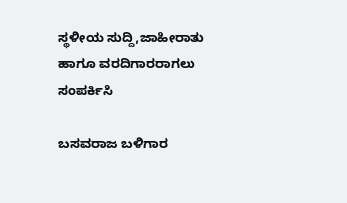ಸ್ಥಳೀಯ ಸುದ್ದಿ,ಜಾಹೀರಾತು ಹಾಗೂ ವರದಿಗಾರರಾಗಲು ಸಂಪರ್ಕಿಸಿ

ಬಸವರಾಜ ಬಳಿಗಾರ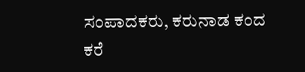ಸಂಪಾದಕರು, ಕರುನಾಡ ಕಂದ
ಕರೆ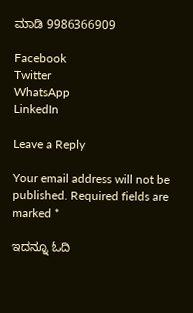ಮಾಡಿ 9986366909

Facebook
Twitter
WhatsApp
LinkedIn

Leave a Reply

Your email address will not be published. Required fields are marked *

ಇದನ್ನೂ ಓದಿ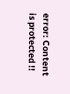error: Content is protected !!